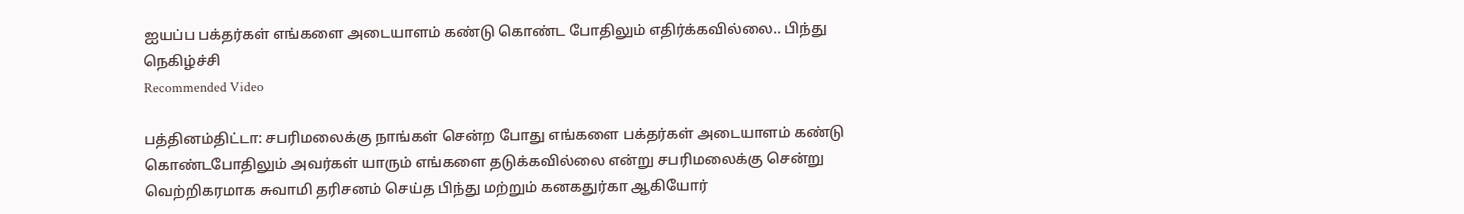ஐயப்ப பக்தர்கள் எங்களை அடையாளம் கண்டு கொண்ட போதிலும் எதிர்க்கவில்லை.. பிந்து நெகிழ்ச்சி
Recommended Video

பத்தினம்திட்டா: சபரிமலைக்கு நாங்கள் சென்ற போது எங்களை பக்தர்கள் அடையாளம் கண்டு கொண்டபோதிலும் அவர்கள் யாரும் எங்களை தடுக்கவில்லை என்று சபரிமலைக்கு சென்று வெற்றிகரமாக சுவாமி தரிசனம் செய்த பிந்து மற்றும் கனகதுர்கா ஆகியோர்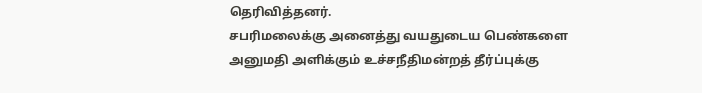தெரிவித்தனர்.
சபரிமலைக்கு அனைத்து வயதுடைய பெண்களை அனுமதி அளிக்கும் உச்சநீதிமன்றத் தீர்ப்புக்கு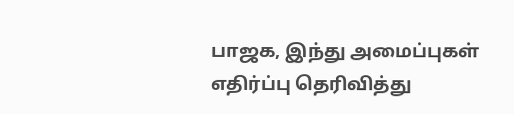பாஜக, இந்து அமைப்புகள் எதிர்ப்பு தெரிவித்து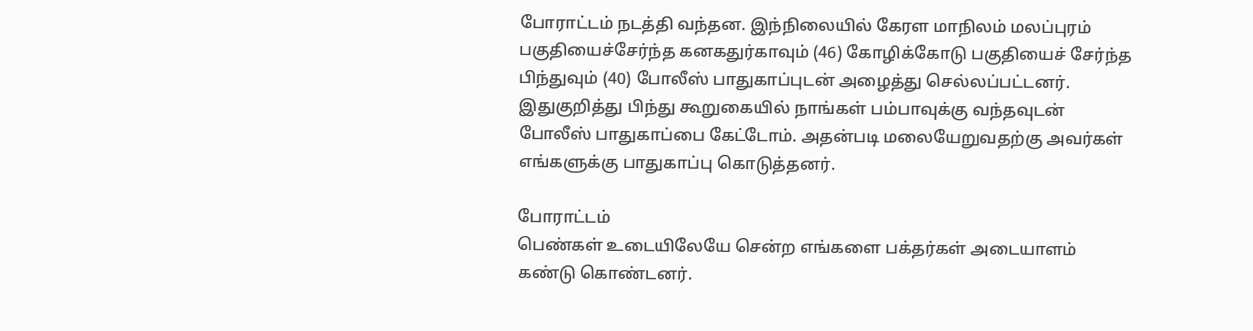போராட்டம் நடத்தி வந்தன. இந்நிலையில் கேரள மாநிலம் மலப்புரம் பகுதியைச்சேர்ந்த கனகதுர்காவும் (46) கோழிக்கோடு பகுதியைச் சேர்ந்த பிந்துவும் (40) போலீஸ் பாதுகாப்புடன் அழைத்து செல்லப்பட்டனர்.
இதுகுறித்து பிந்து கூறுகையில் நாங்கள் பம்பாவுக்கு வந்தவுடன் போலீஸ் பாதுகாப்பை கேட்டோம். அதன்படி மலையேறுவதற்கு அவர்கள் எங்களுக்கு பாதுகாப்பு கொடுத்தனர்.

போராட்டம்
பெண்கள் உடையிலேயே சென்ற எங்களை பக்தர்கள் அடையாளம் கண்டு கொண்டனர்.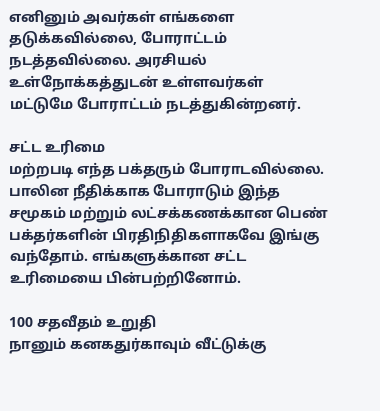எனினும் அவர்கள் எங்களை தடுக்கவில்லை, போராட்டம் நடத்தவில்லை. அரசியல் உள்நோக்கத்துடன் உள்ளவர்கள் மட்டுமே போராட்டம் நடத்துகின்றனர்.

சட்ட உரிமை
மற்றபடி எந்த பக்தரும் போராடவில்லை. பாலின நீதிக்காக போராடும் இந்த சமூகம் மற்றும் லட்சக்கணக்கான பெண் பக்தர்களின் பிரதிநிதிகளாகவே இங்கு வந்தோம். எங்களுக்கான சட்ட உரிமையை பின்பற்றினோம்.

100 சதவீதம் உறுதி
நானும் கனகதுர்காவும் வீட்டுக்கு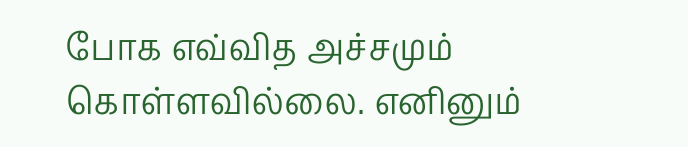போக எவ்வித அச்சமும் கொள்ளவில்லை. எனினும்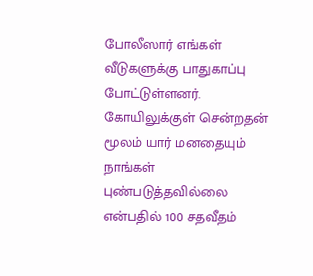போலீஸார் எங்கள் வீடுகளுக்கு பாதுகாப்பு போட்டுள்ளனர். கோயிலுக்குள் சென்றதன் மூலம் யார் மனதையும் நாங்கள் புண்படுத்தவில்லை என்பதில் 100 சதவீதம்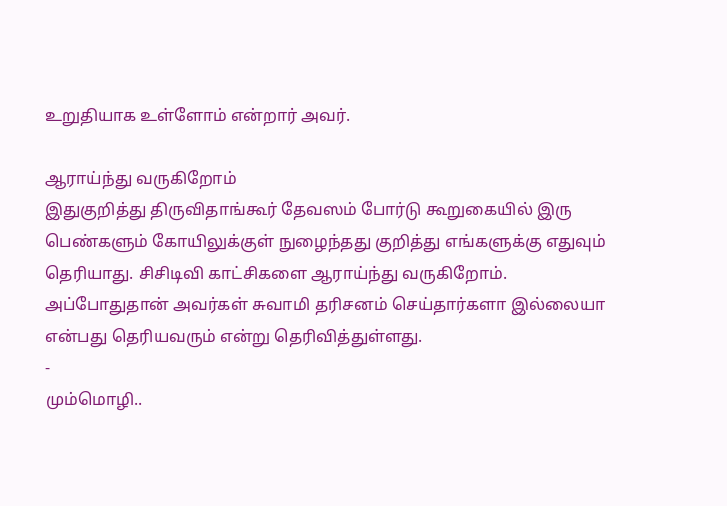உறுதியாக உள்ளோம் என்றார் அவர்.

ஆராய்ந்து வருகிறோம்
இதுகுறித்து திருவிதாங்கூர் தேவஸம் போர்டு கூறுகையில் இரு பெண்களும் கோயிலுக்குள் நுழைந்தது குறித்து எங்களுக்கு எதுவும் தெரியாது. சிசிடிவி காட்சிகளை ஆராய்ந்து வருகிறோம். அப்போதுதான் அவர்கள் சுவாமி தரிசனம் செய்தார்களா இல்லையா என்பது தெரியவரும் என்று தெரிவித்துள்ளது.
-
மும்மொழி..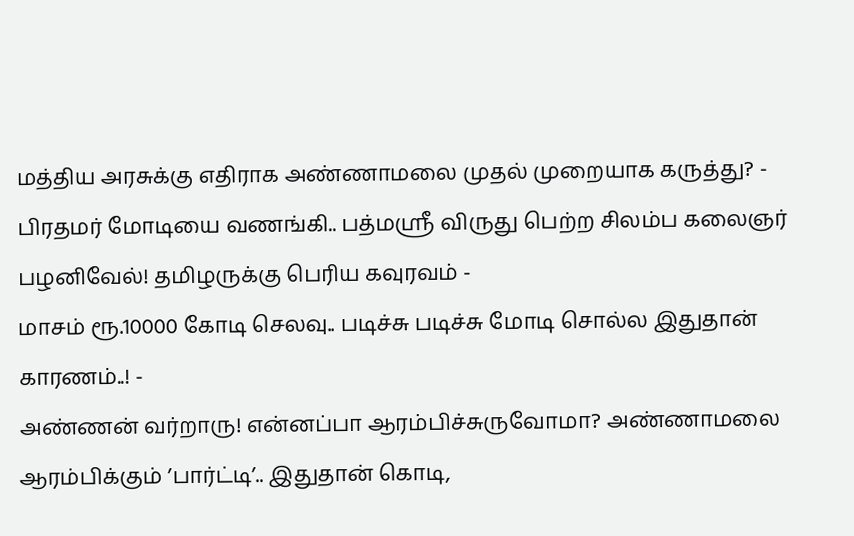மத்திய அரசுக்கு எதிராக அண்ணாமலை முதல் முறையாக கருத்து? -
பிரதமர் மோடியை வணங்கி.. பத்மஸ்ரீ விருது பெற்ற சிலம்ப கலைஞர் பழனிவேல்! தமிழருக்கு பெரிய கவுரவம் -
மாசம் ரூ.10000 கோடி செலவு.. படிச்சு படிச்சு மோடி சொல்ல இதுதான் காரணம்..! -
அண்ணன் வர்றாரு! என்னப்பா ஆரம்பிச்சுருவோமா? அண்ணாமலை ஆரம்பிக்கும் ’பார்ட்டி’.. இதுதான் கொடி,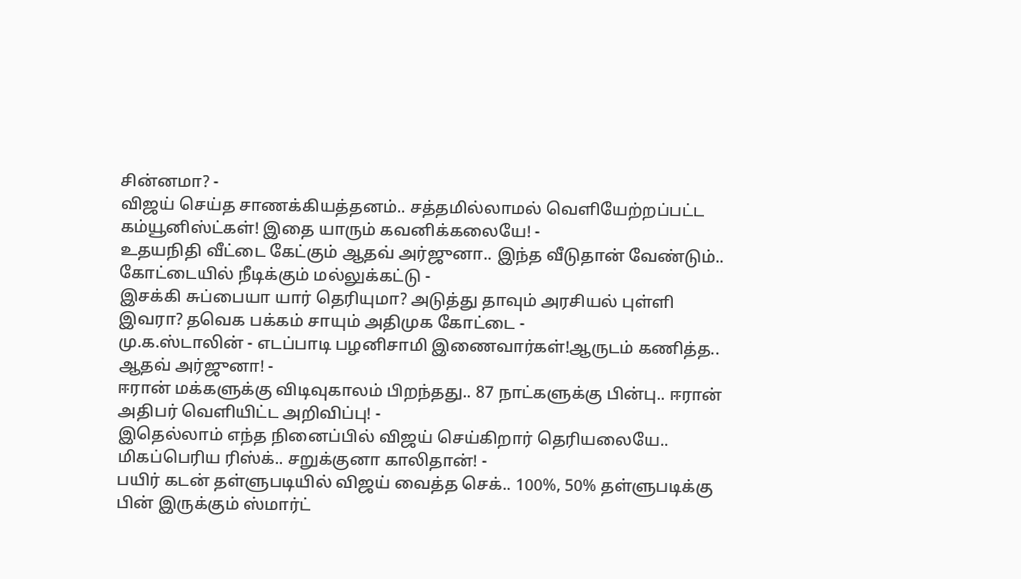சின்னமா? -
விஜய் செய்த சாணக்கியத்தனம்.. சத்தமில்லாமல் வெளியேற்றப்பட்ட கம்யூனிஸ்ட்கள்! இதை யாரும் கவனிக்கலையே! -
உதயநிதி வீட்டை கேட்கும் ஆதவ் அர்ஜுனா.. இந்த வீடுதான் வேண்டும்.. கோட்டையில் நீடிக்கும் மல்லுக்கட்டு -
இசக்கி சுப்பையா யார் தெரியுமா? அடுத்து தாவும் அரசியல் புள்ளி இவரா? தவெக பக்கம் சாயும் அதிமுக கோட்டை -
மு.க.ஸ்டாலின் - எடப்பாடி பழனிசாமி இணைவார்கள்!ஆருடம் கணித்த.. ஆதவ் அர்ஜுனா! -
ஈரான் மக்களுக்கு விடிவுகாலம் பிறந்தது.. 87 நாட்களுக்கு பின்பு.. ஈரான் அதிபர் வெளியிட்ட அறிவிப்பு! -
இதெல்லாம் எந்த நினைப்பில் விஜய் செய்கிறார் தெரியலையே.. மிகப்பெரிய ரிஸ்க்.. சறுக்குனா காலிதான்! -
பயிர் கடன் தள்ளுபடியில் விஜய் வைத்த செக்.. 100%, 50% தள்ளுபடிக்கு பின் இருக்கும் ஸ்மார்ட்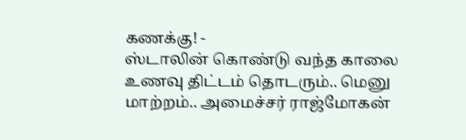கணக்கு! -
ஸ்டாலின் கொண்டு வந்த காலை உணவு திட்டம் தொடரும்.. மெனு மாற்றம்.. அமைச்சர் ராஜ்மோகன்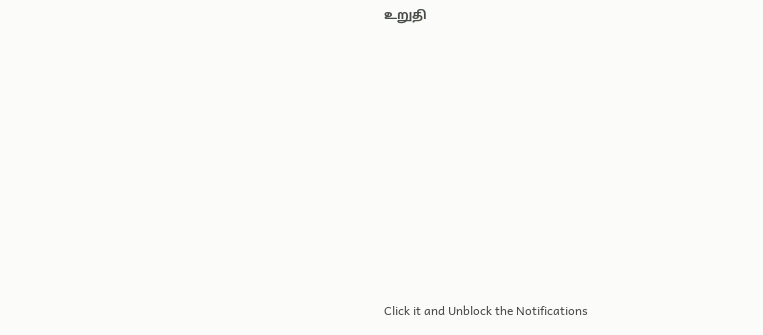உறுதி












Click it and Unblock the Notifications